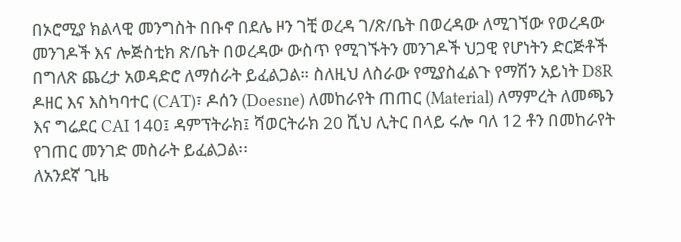በኦሮሚያ ክልላዊ መንግስት በቡኖ በደሌ ዞን ገቺ ወረዳ ገ/ጽ/ቤት በወረዳው ለሚገኘው የወረዳው መንገዶች እና ሎጅስቲክ ጽ/ቤት በወረዳው ውስጥ የሚገኙትን መንገዶች ህጋዊ የሆነትን ድርጅቶች በግለጽ ጨረታ አወዳድሮ ለማሰራት ይፈልጋል። ስለዚህ ለስራው የሚያስፈልጉ የማሽን አይነት D8R ዶዘር እና እስካባተር (CAT)፣ ዶሰን (Doesne) ለመከራየት ጠጠር (Material) ለማምረት ለመጫን እና ግሬደር CAI 140፤ ዳምፕትራክ፤ ሻወርትራክ 20 ሺህ ሊትር በላይ ሩሎ ባለ 12 ቶን በመከራየት የገጠር መንገድ መስራት ይፈልጋል፡፡
ለአንደኛ ጊዜ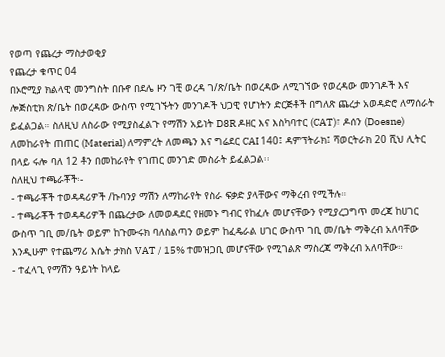የወጣ የጨረታ ማስታወቂያ
የጨረታ ቁጥር 04
በኦሮሚያ ክልላዊ መንግስት በቡኖ በደሌ ዞን ገቺ ወረዳ ገ/ጽ/ቤት በወረዳው ለሚገኘው የወረዳው መንገዶች እና ሎጅስቲክ ጽ/ቤት በወረዳው ውስጥ የሚገኙትን መንገዶች ህጋዊ የሆነትን ድርጅቶች በግለጽ ጨረታ አወዳድሮ ለማሰራት ይፈልጋል። ስለዚህ ለስራው የሚያስፈልጉ የማሽን አይነት D8R ዶዘር እና እስካባተር (CAT)፣ ዶሰን (Doesne) ለመከራየት ጠጠር (Material) ለማምረት ለመጫን እና ግሬደር CAI 140፤ ዳምፕትራክ፤ ሻወርትራክ 20 ሺህ ሊትር በላይ ሩሎ ባለ 12 ቶን በመከራየት የገጠር መንገድ መስራት ይፈልጋል፡፡
ስለዚህ ተጫራቾች፡-
- ተጫራቾች ተወዳዳሪዎች /ኩባንያ ማሽን ለማከራየት የስራ ፍቃድ ያላቸውና ማቅረብ የሚችሉ።
- ተጫራቾች ተወዳዳሪዎች በጨረታው ለመወዳደር የዘመኑ ግብር የከፈሉ መሆናቸውን የሚያረጋግጥ መረጃ ከሀገር ውስጥ ገቢ መ/ቤት ወይም ከጉሙሩክ ባለስልጣን ወይም ከፈዴራል ሀገር ውስጥ ገቢ መ/ቤት ማቅረብ አለባቸው እንዲሁም የተጨማሪ እሴት ታክስ VAT / 15% ተመዝጋቢ መሆናቸው የሚገልጽ ማስረጃ ማቅረብ አለባቸው።
- ተፈላጊ የማሽን ዓይነት ከላይ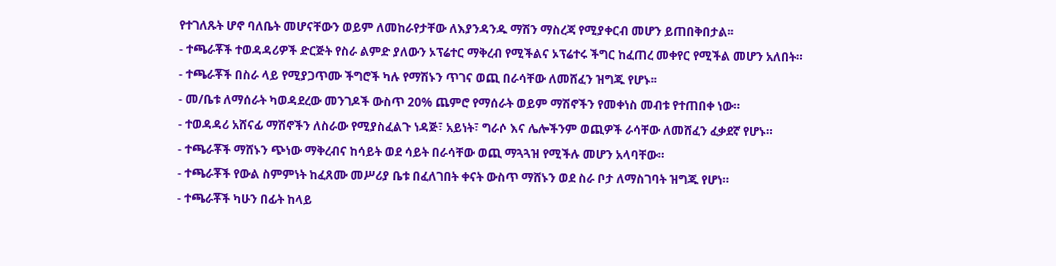የተገለጹት ሆኖ ባለቤት መሆናቸውን ወይም ለመከራየታቸው ለእያንዳንዱ ማሽን ማስረጃ የሚያቀርብ መሆን ይጠበቅበታል፡፡
- ተጫራቾች ተወዳዳሪዎች ድርጅት የስራ ልምድ ያለውን ኦፕሬተር ማቅረብ የሚችልና ኦፕሬተሩ ችግር ከፈጠረ መቀየር የሚችል መሆን አለበት።
- ተጫራቾች በስራ ላይ የሚያጋጥሙ ችግሮች ካሉ የማሽኑን ጥገና ወጪ በራሳቸው ለመሸፈን ዝግጁ የሆኑ፡፡
- መ/ቤቱ ለማሰራት ካወዳደረው መንገዶች ውስጥ 20% ጨምሮ የማሰራት ወይም ማሽኖችን የመቀነስ መብቱ የተጠበቀ ነው።
- ተወዳዳሪ አሸናፊ ማሽኖችን ለስራው የሚያስፈልጉ ነዳጅ፣ አይነት፣ ግራሶ እና ሌሎችንም ወጪዎች ራሳቸው ለመሸፈን ፈቃደኛ የሆኑ።
- ተጫራቾች ማሸኑን ጭነው ማቅረብና ከሳይት ወደ ሳይት በራሳቸው ወጪ ማጓጓዝ የሚችሉ መሆን አላባቸው።
- ተጫራቾች የውል ስምምነት ከፈጸሙ መሥሪያ ቤቱ በፈለገበት ቀናት ውስጥ ማሸኑን ወደ ስራ ቦታ ለማስገባት ዝግጁ የሆነ።
- ተጫራቾች ካሁን በፊት ከላይ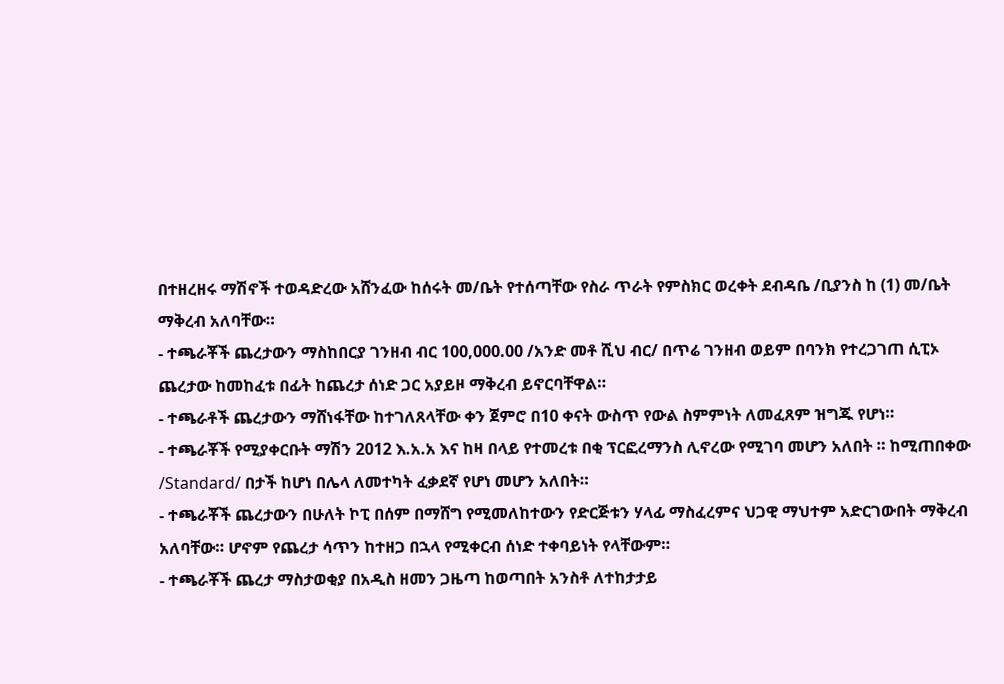በተዘረዘሩ ማሽኖች ተወዳድረው አሸንፈው ከሰሩት መ/ቤት የተሰጣቸው የስራ ጥራት የምስክር ወረቀት ደብዳቤ /ቢያንስ ከ (1) መ/ቤት ማቅረብ አለባቸው።
- ተጫራቾች ጨረታውን ማስከበርያ ገንዘብ ብር 100,000.00 /አንድ መቶ ሺህ ብር/ በጥሬ ገንዘብ ወይም በባንክ የተረጋገጠ ሲፒኦ ጨረታው ከመከፈቱ በፊት ከጨረታ ሰነድ ጋር አያይዞ ማቅረብ ይኖርባቸዋል።
- ተጫራቶች ጨረታውን ማሸነፋቸው ከተገለጸላቸው ቀን ጀምሮ በ10 ቀናት ውስጥ የውል ስምምነት ለመፈጸም ዝግጁ የሆነ።
- ተጫራቾች የሚያቀርቡት ማሽን 2012 እ.አ.አ እና ከዛ በላይ የተመረቱ በቂ ፕርፎረማንስ ሊኖረው የሚገባ መሆን አለበት ። ከሚጠበቀው /Standard/ በታች ከሆነ በሌላ ለመተካት ፈቃደኛ የሆነ መሆን አለበት።
- ተጫራቾች ጨረታውን በሁለት ኮፒ በሰም በማሸግ የሚመለከተውን የድርጅቱን ሃላፊ ማስፈረምና ህጋዊ ማህተም አድርገውበት ማቅረብ አለባቸው። ሆኖም የጨረታ ሳጥን ከተዘጋ በኋላ የሚቀርብ ሰነድ ተቀባይነት የላቸውም።
- ተጫራቾች ጨረታ ማስታወቂያ በአዲስ ዘመን ጋዜጣ ከወጣበት አንስቶ ለተከታታይ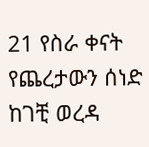21 የስራ ቀናት የጨረታውን ሰነድ ከገቺ ወረዳ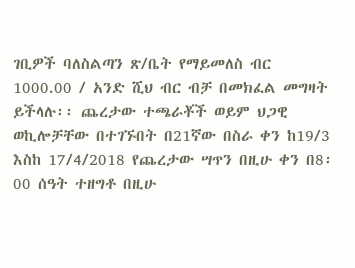ገቢዎች ባለስልጣን ጽ/ቤት የማይመለስ ብር 1000.00 / አንድ ሺህ ብር ብቻ በመክፈል መግዛት ይችላሉ፡፡ ጨረታው ተጫራቾች ወይም ህጋዊ ወኪሎቻቸው በተገኙበት በ21ኛው በስራ ቀን ከ19/3 እስከ 17/4/2018 የጨረታው ሣጥን በዚሁ ቀን በ8፡00 ሰዓት ተዘግቶ በዚሁ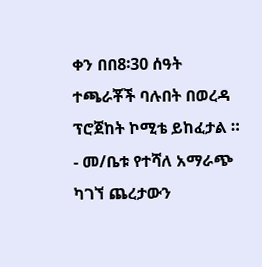ቀን በበ8፡30 ሰዓት ተጫራቾች ባሉበት በወረዳ ፕሮጀከት ኮሚቴ ይከፈታል ።
- መ/ቤቱ የተሻለ አማራጭ ካገኘ ጨረታውን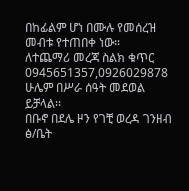በከፊልም ሆነ በሙሉ የመሰረዝ መብቱ የተጠበቀ ነው።
ለተጨማሪ መረጃ ስልክ ቁጥር 0945651357,0926029878 ሁሌም በሥራ ሰዓት መደወል ይቻላል፡፡
በቡኖ በደሌ ዞን የገቺ ወረዳ ገንዘብ ፅ/ቤት